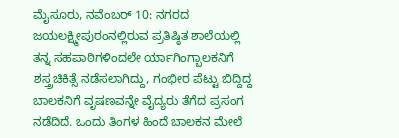ಮೈಸೂರು, ನವೆಂಬರ್ 10: ನಗರದ ಜಯಲಕ್ಷ್ಮೀಪುರಂನಲ್ಲಿರುವ ಪ್ರತಿಷ್ಠಿತ ಶಾಲೆಯಲ್ಲಿ ತನ್ನ ಸಹಪಾಠಿಗಳಿಂದಲೇ ರ್ಯಾಗಿಂಗ್ಬಾಲಕನಿಗೆ ಶಸ್ತ್ರಚಿಕಿತ್ಸೆ ನಡೆಸಲಾಗಿದ್ದು, ಗಂಭೀರ ಪೆಟ್ಟು ಬಿದ್ದಿದ್ದ ಬಾಲಕನಿಗೆ ವೃಷಣವನ್ನೇ ವೈದ್ಯರು ತೆಗೆದ ಪ್ರಸಂಗ ನಡೆದಿದೆ. ಒಂದು ತಿಂಗಳ ಹಿಂದೆ ಬಾಲಕನ ಮೇಲೆ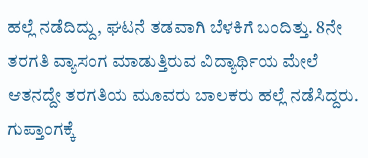ಹಲ್ಲೆ ನಡೆದಿದ್ದು, ಘಟನೆ ತಡವಾಗಿ ಬೆಳಕಿಗೆ ಬಂದಿತ್ತು. 8ನೇ ತರಗತಿ ವ್ಯಾಸಂಗ ಮಾಡುತ್ತಿರುವ ವಿದ್ಯಾರ್ಥಿಯ ಮೇಲೆ ಆತನದ್ದೇ ತರಗತಿಯ ಮೂವರು ಬಾಲಕರು ಹಲ್ಲೆ ನಡೆಸಿದ್ದರು. ಗುಪ್ತಾಂಗಕ್ಕೆ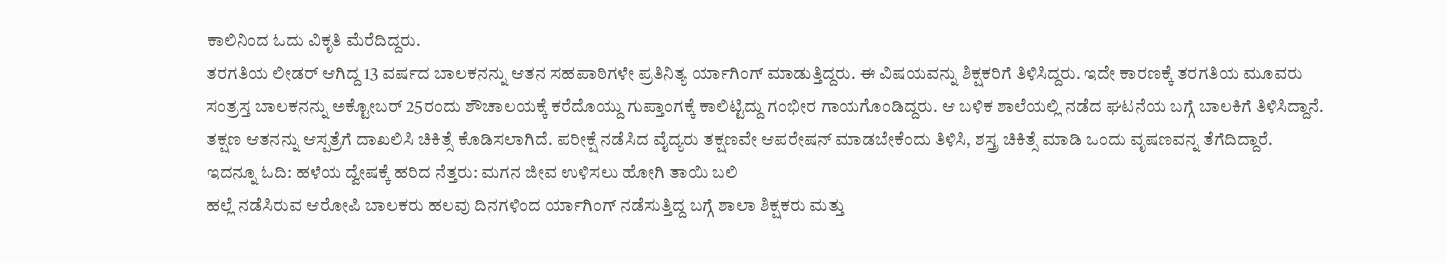ಕಾಲಿನಿಂದ ಓದು ವಿಕೃತಿ ಮೆರೆದಿದ್ದರು.
ತರಗತಿಯ ಲೀಡರ್ ಆಗಿದ್ದ 13 ವರ್ಷದ ಬಾಲಕನನ್ನು ಆತನ ಸಹಪಾಠಿಗಳೇ ಪ್ರತಿನಿತ್ಯ ರ್ಯಾಗಿಂಗ್ ಮಾಡುತ್ತಿದ್ದರು. ಈ ವಿಷಯವನ್ನು ಶಿಕ್ಷಕರಿಗೆ ತಿಳಿಸಿದ್ದರು. ಇದೇ ಕಾರಣಕ್ಕೆ ತರಗತಿಯ ಮೂವರು ಸಂತ್ರಸ್ತ ಬಾಲಕನನ್ನು ಅಕ್ಟೋಬರ್ 25ರಂದು ಶೌಚಾಲಯಕ್ಕೆ ಕರೆದೊಯ್ದು ಗುಪ್ತಾಂಗಕ್ಕೆ ಕಾಲಿಟ್ಟಿದ್ದು ಗಂಭೀರ ಗಾಯಗೊಂಡಿದ್ದರು. ಆ ಬಳಿಕ ಶಾಲೆಯಲ್ಲಿ ನಡೆದ ಘಟನೆಯ ಬಗ್ಗೆ ಬಾಲಕಿಗೆ ತಿಳಿಸಿದ್ದಾನೆ. ತಕ್ಷಣ ಆತನನ್ನು ಆಸ್ಪತ್ರೆಗೆ ದಾಖಲಿಸಿ ಚಿಕಿತ್ಸೆ ಕೊಡಿಸಲಾಗಿದೆ. ಪರೀಕ್ಷೆ ನಡೆಸಿದ ವೈದ್ಯರು ತಕ್ಷಣವೇ ಆಪರೇಷನ್ ಮಾಡಬೇಕೆಂದು ತಿಳಿಸಿ, ಶಸ್ತ್ರ ಚಿಕಿತ್ಸೆ ಮಾಡಿ ಒಂದು ವೃಷಣವನ್ನ ತೆಗೆದಿದ್ದಾರೆ.
ಇದನ್ನೂ ಓದಿ: ಹಳೆಯ ದ್ವೇಷಕ್ಕೆ ಹರಿದ ನೆತ್ತರು: ಮಗನ ಜೀವ ಉಳಿಸಲು ಹೋಗಿ ತಾಯಿ ಬಲಿ
ಹಲ್ಲೆ ನಡೆಸಿರುವ ಆರೋಪಿ ಬಾಲಕರು ಹಲವು ದಿನಗಳಿಂದ ರ್ಯಾಗಿಂಗ್ ನಡೆಸುತ್ತಿದ್ದ ಬಗ್ಗೆ ಶಾಲಾ ಶಿಕ್ಷಕರು ಮತ್ತು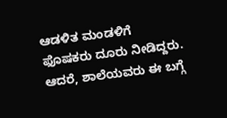ಆಡಳಿತ ಮಂಡಳಿಗೆ ಫೊಷಕರು ದೂರು ನೀಡಿದ್ದರು. ಆದರೆ, ಶಾಲೆಯವರು ಈ ಬಗ್ಗೆ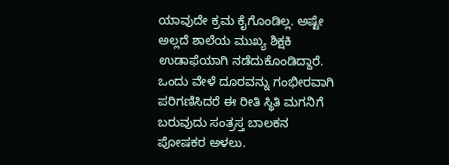ಯಾವುದೇ ಕ್ರಮ ಕೈಗೊಂಡಿಲ್ಲ. ಅಷ್ಟೇ ಅಲ್ಲದೆ ಶಾಲೆಯ ಮುಖ್ಯ ಶಿಕ್ಷಕಿ ಉಡಾಫೆಯಾಗಿ ನಡೆದುಕೊಂಡಿದ್ದಾರೆ. ಒಂದು ವೇಳೆ ದೂರವನ್ನು ಗಂಭೀರವಾಗಿ ಪರಿಗಣಿಸಿದರೆ ಈ ರೀತಿ ಸ್ಥಿತಿ ಮಗನಿಗೆ ಬರುವುದು ಸಂತ್ರಸ್ತ ಬಾಲಕನ ಪೋಷಕರ ಅಳಲು.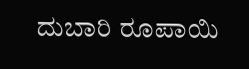ದುಬಾರಿ ರೂಪಾಯಿ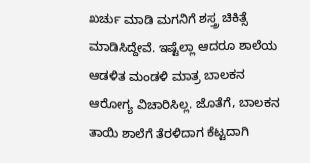ಖರ್ಚು ಮಾಡಿ ಮಗನಿಗೆ ಶಸ್ತ್ರ ಚಿಕಿತ್ಸೆ ಮಾಡಿಸಿದ್ದೇವೆ. ಇಷ್ಟೆಲ್ಲಾ ಆದರೂ ಶಾಲೆಯ ಆಡಳಿತ ಮಂಡಳಿ ಮಾತ್ರ ಬಾಲಕನ ಆರೋಗ್ಯ ವಿಚಾರಿಸಿಲ್ಲ. ಜೊತೆಗೆ, ಬಾಲಕನ ತಾಯಿ ಶಾಲೆಗೆ ತೆರಳಿದಾಗ ಕೆಟ್ಟದಾಗಿ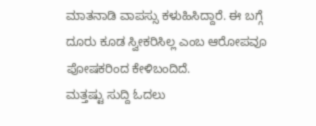ಮಾತನಾಡಿ ವಾಪಸ್ಸು ಕಳುಹಿಸಿದ್ದಾರೆ. ಈ ಬಗ್ಗೆ ದೂರು ಕೂಡ ಸ್ವೀಕರಿಸಿಲ್ಲ ಎಂಬ ಆರೋಪವೂ ಪೋಷಕರಿಂದ ಕೇಳಿಬಂದಿದೆ.
ಮತ್ತಷ್ಟು ಸುದ್ದಿ ಓದಲು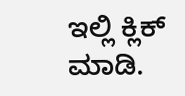ಇಲ್ಲಿ ಕ್ಲಿಕ್ ಮಾಡಿ.